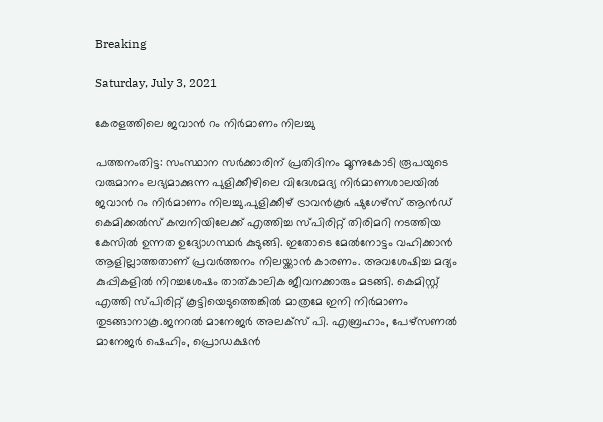Breaking

Saturday, July 3, 2021

കേരളത്തിലെ ജവാൻ റം നിർമാണം നിലച്ചു

പത്തനംതിട്ട: സംസ്ഥാന സർക്കാരിന് പ്രതിദിനം മൂന്നുകോടി രൂപയുടെ വരുമാനം ലഭ്യമാക്കുന്ന പുളിക്കീഴിലെ വിദേശമദ്യ നിർമാണശാലയിൽ ജവാൻ റം നിർമാണം നിലച്ചു.പുളിക്കീഴ് ട്രാവൻകൂർ ഷുഗേഴ്‌സ് ആൻഡ്‌ കെമിക്കൽസ് കമ്പനിയിലേക്ക് എത്തിച്ച സ്പിരിറ്റ് തിരിമറി നടത്തിയ കേസിൽ ഉന്നത ഉദ്യോഗസ്ഥർ കുടുങ്ങി. ഇതോടെ മേൽനോട്ടം വഹിക്കാൻ ആളില്ലാത്തതാണ് പ്രവർത്തനം നിലയ്ക്കാൻ കാരണം. അവശേഷിച്ച മദ്യം കുപ്പികളിൽ നിറച്ചശേഷം താത്‌കാലിക ജീവനക്കാരും മടങ്ങി. കെമിസ്റ്റ് എത്തി സ്പിരിറ്റ് കൂട്ടിയെടുത്തെങ്കിൽ മാത്രമേ ഇനി നിർമാണം തുടങ്ങാനാകൂ.ജനറൽ മാനേജർ അലക്സ് പി. എബ്രഹാം, പേഴ്സണൽ മാനേജർ ഷെഹിം, പ്രൊഡക്ഷൻ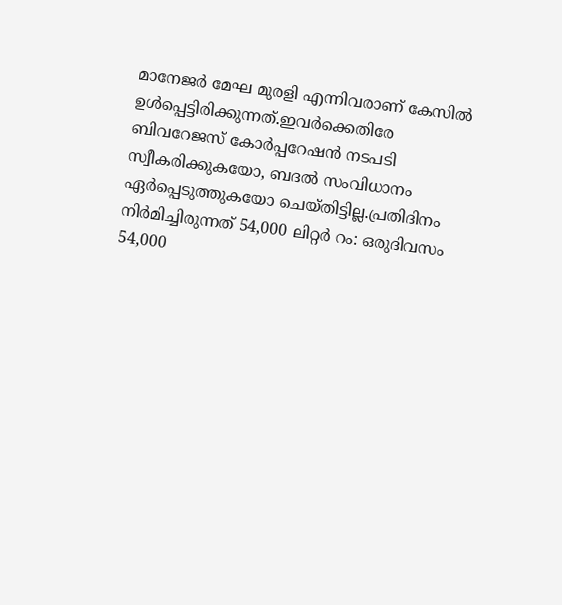മാനേജർ മേഘ മുരളി എന്നിവരാണ് കേസിൽ ഉൾപ്പെട്ടിരിക്കുന്നത്.ഇവർക്കെതിരേ ബിവറേജസ് കോർപ്പറേഷൻ നടപടി സ്വീകരിക്കുകയോ, ബദൽ സംവിധാനം ഏർപ്പെടുത്തുകയോ ചെയ്തിട്ടില്ല.പ്രതിദിനം നിർമിച്ചിരുന്നത് 54,000 ലിറ്റർ റം: ഒരുദിവസം 54,000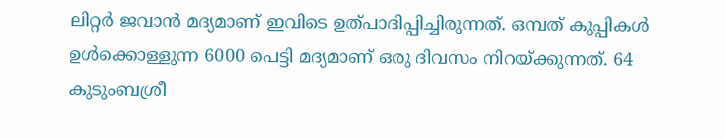ലിറ്റർ ജവാൻ മദ്യമാണ് ഇവിടെ ഉത്‌പാദിപ്പിച്ചിരുന്നത്‌. ഒമ്പത് കുപ്പികൾ ഉൾക്കൊള്ളുന്ന 6000 പെട്ടി മദ്യമാണ് ഒരു ദിവസം നിറയ്ക്കുന്നത്. 64 കുടുംബശ്രീ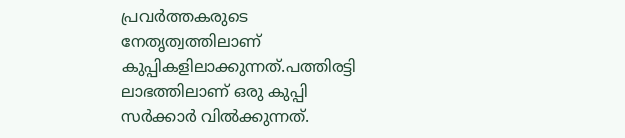പ്രവർത്തകരുടെ നേതൃത്വത്തിലാണ് കുപ്പികളിലാക്കുന്നത്.പത്തിരട്ടി ലാഭത്തിലാണ് ഒരു കുപ്പി സർക്കാർ വിൽക്കുന്നത്.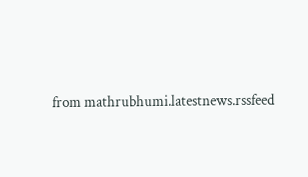from mathrubhumi.latestnews.rssfeed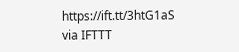https://ift.tt/3htG1aS
via IFTTT